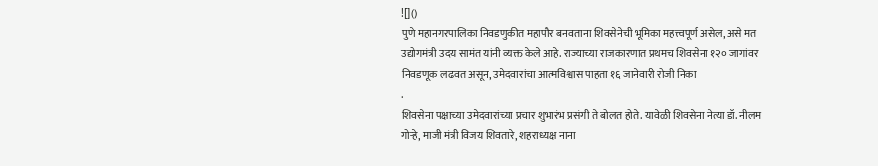![]()
पुणे महानगरपालिका निवडणुकीत महापौर बनवताना शिवसेनेची भूमिका महत्त्वपूर्ण असेल, असे मत उद्योगमंत्री उदय सामंत यांनी व्यक्त केले आहे. राज्याच्या राजकारणात प्रथमच शिवसेना १२० जागांवर निवडणूक लढवत असून, उमेदवारांचा आत्मविश्वास पाहता १६ जानेवारी रोजी निका
.
शिवसेना पक्षाच्या उमेदवारांच्या प्रचार शुभारंभ प्रसंगी ते बोलत होते. यावेळी शिवसेना नेत्या डॉ. नीलम गोऱ्हे, माजी मंत्री विजय शिवतारे, शहराध्यक्ष नाना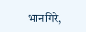भानगिरे,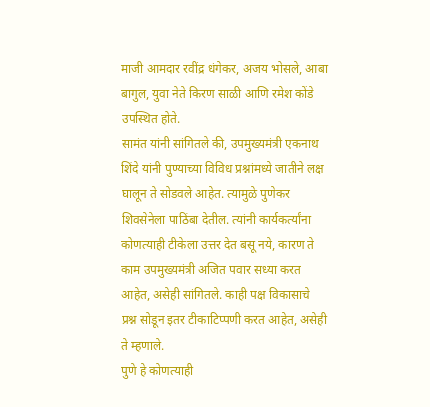माजी आमदार रवींद्र धंगेकर, अजय भोसले, आबा बागुल, युवा नेते किरण साळी आणि रमेश कोंडे उपस्थित होते.
सामंत यांनी सांगितले की, उपमुख्यमंत्री एकनाथ शिंदे यांनी पुण्याच्या विविध प्रश्नांमध्ये जातीने लक्ष घालून ते सोडवले आहेत. त्यामुळे पुणेकर शिवसेनेला पाठिंबा देतील. त्यांनी कार्यकर्त्यांना कोणत्याही टीकेला उत्तर देत बसू नये, कारण ते काम उपमुख्यमंत्री अजित पवार सध्या करत आहेत, असेही सांगितले. काही पक्ष विकासाचे प्रश्न सोडून इतर टीकाटिप्पणी करत आहेत, असेही ते म्हणाले.
पुणे हे कोणत्याही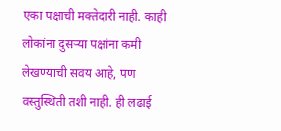एका पक्षाची मक्तेदारी नाही. काही लोकांना दुसऱ्या पक्षांना कमी लेखण्याची सवय आहे, पण वस्तुस्थिती तशी नाही. ही लढाई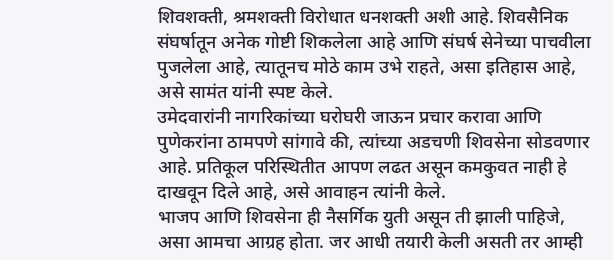शिवशक्ती, श्रमशक्ती विरोधात धनशक्ती अशी आहे. शिवसैनिक संघर्षातून अनेक गोष्टी शिकलेला आहे आणि संघर्ष सेनेच्या पाचवीला पुजलेला आहे, त्यातूनच मोठे काम उभे राहते, असा इतिहास आहे, असे सामंत यांनी स्पष्ट केले.
उमेदवारांनी नागरिकांच्या घरोघरी जाऊन प्रचार करावा आणि पुणेकरांना ठामपणे सांगावे की, त्यांच्या अडचणी शिवसेना सोडवणार आहे. प्रतिकूल परिस्थितीत आपण लढत असून कमकुवत नाही हे दाखवून दिले आहे, असे आवाहन त्यांनी केले.
भाजप आणि शिवसेना ही नैसर्गिक युती असून ती झाली पाहिजे, असा आमचा आग्रह होता. जर आधी तयारी केली असती तर आम्ही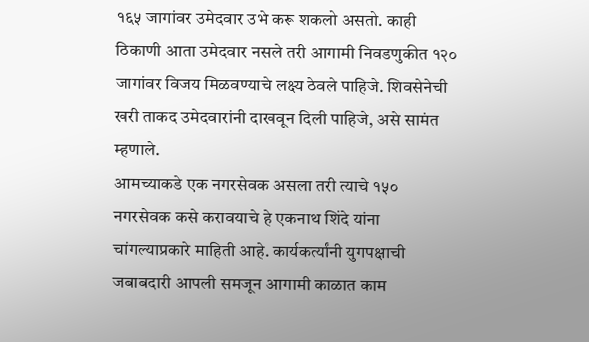१६५ जागांवर उमेदवार उभे करू शकलो असतो. काही ठिकाणी आता उमेदवार नसले तरी आगामी निवडणुकीत १२० जागांवर विजय मिळवण्याचे लक्ष्य ठेवले पाहिजे. शिवसेनेची खरी ताकद उमेदवारांनी दाखवून दिली पाहिजे, असे सामंत म्हणाले.
आमच्याकडे एक नगरसेवक असला तरी त्याचे १५० नगरसेवक कसे करावयाचे हे एकनाथ शिंदे यांना चांगल्याप्रकारे माहिती आहे. कार्यकर्त्यांनी युगपक्षाची जबाबदारी आपली समजून आगामी काळात काम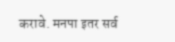करावे. मनपा इतर सर्व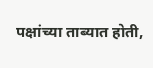पक्षांच्या ताब्यात होती,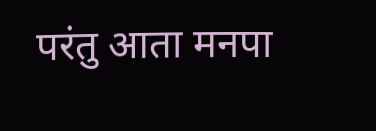परंतु आता मनपा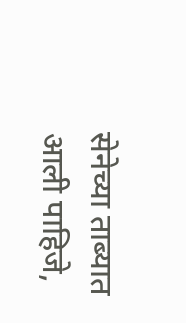सेनेच्या ताब्यात आली पाहिजे,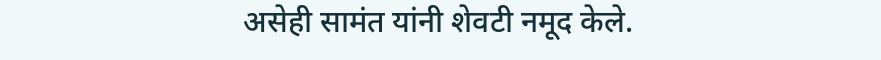असेही सामंत यांनी शेवटी नमूद केले.